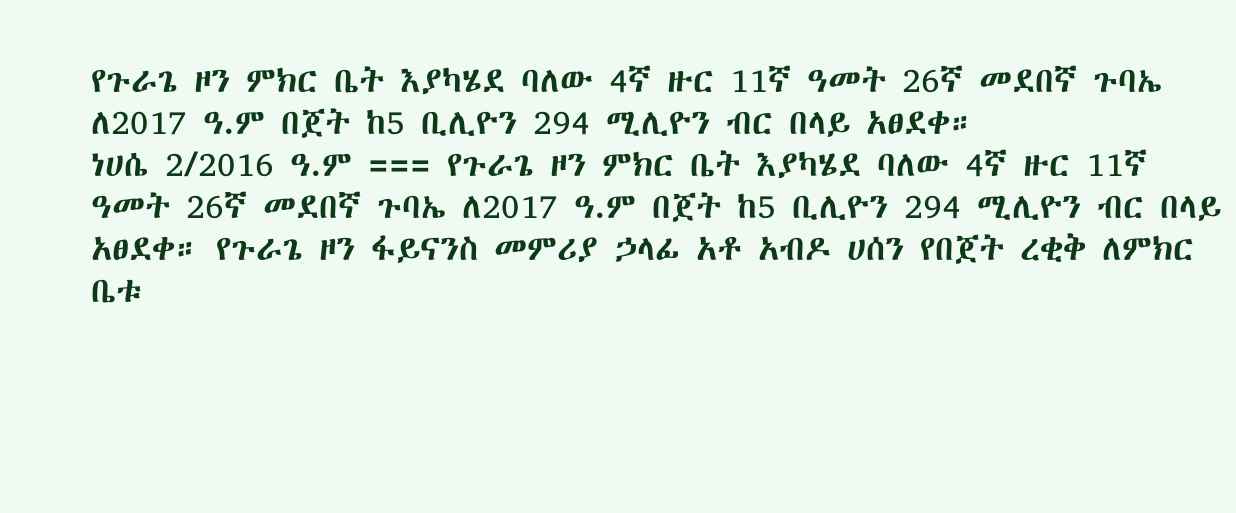የጉራጌ ዞን ምክር ቤት እያካሄደ ባለው 4ኛ ዙር 11ኛ ዓመት 26ኛ መደበኛ ጉባኤ ለ2017 ዓ.ም በጀት ከ5 ቢሊዮን 294 ሚሊዮን ብር በላይ አፀደቀ።
ነሀሴ 2/2016 ዓ.ም === የጉራጌ ዞን ምክር ቤት እያካሄደ ባለው 4ኛ ዙር 11ኛ ዓመት 26ኛ መደበኛ ጉባኤ ለ2017 ዓ.ም በጀት ከ5 ቢሊዮን 294 ሚሊዮን ብር በላይ አፀደቀ። የጉራጌ ዞን ፋይናንስ መምሪያ ኃላፊ አቶ አብዶ ሀሰን የበጀት ረቂቅ ለምክር ቤቱ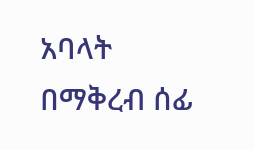አባላት በማቅረብ ሰፊ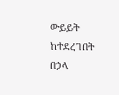ውይይት ከተደረገበት በኃላ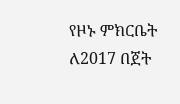የዞኑ ምክርቤት ለ2017 በጀት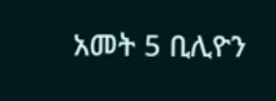አመት 5 ቢሊዮን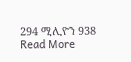294 ሚሊዮን 938 Read More